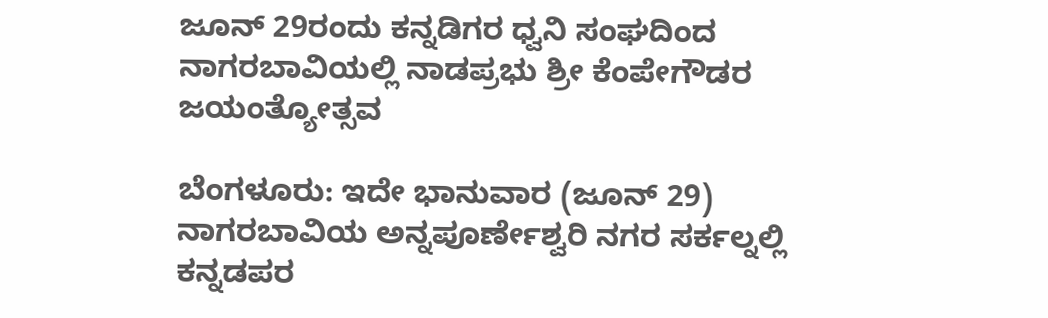ಜೂನ್ 29ರಂದು ಕನ್ನಡಿಗರ ಧ್ವನಿ ಸಂಘದಿಂದ ನಾಗರಬಾವಿಯಲ್ಲಿ ನಾಡಪ್ರಭು ಶ್ರೀ ಕೆಂಪೇಗೌಡರ ಜಯಂತ್ಯೋತ್ಸವ

ಬೆಂಗಳೂರು: ಇದೇ ಭಾನುವಾರ (ಜೂನ್ 29) ನಾಗರಬಾವಿಯ ಅನ್ನಪೂರ್ಣೇಶ್ವರಿ ನಗರ ಸರ್ಕಲ್ನಲ್ಲಿ ಕನ್ನಡಪರ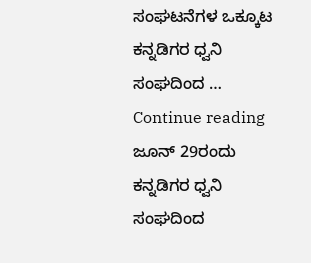ಸಂಘಟನೆಗಳ ಒಕ್ಕೂಟ ಕನ್ನಡಿಗರ ಧ್ವನಿ ಸಂಘದಿಂದ … Continue reading ಜೂನ್ 29ರಂದು ಕನ್ನಡಿಗರ ಧ್ವನಿ ಸಂಘದಿಂದ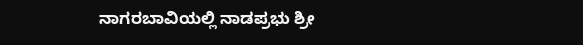ನಾಗರಬಾವಿಯಲ್ಲಿ ನಾಡಪ್ರಭು ಶ್ರೀ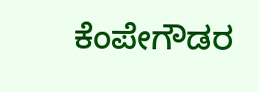ಕೆಂಪೇಗೌಡರ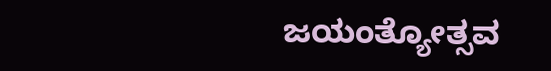ಜಯಂತ್ಯೋತ್ಸವ